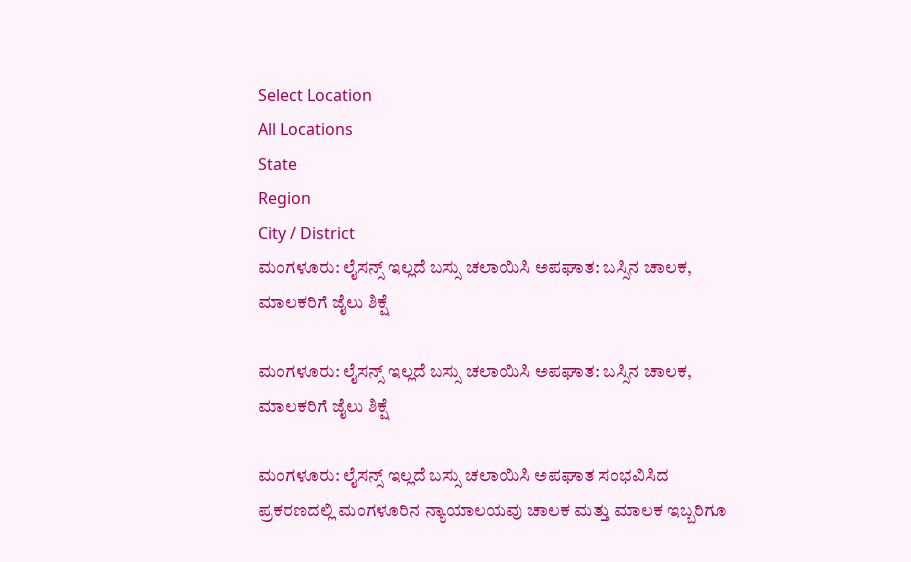Select Location
All Locations
State
Region
City / District
ಮಂಗಳೂರು: ಲೈಸನ್ಸ್ ಇಲ್ಲದೆ ಬಸ್ಸು ಚಲಾಯಿಸಿ ಅಪಘಾತ: ಬಸ್ಸಿನ ಚಾಲಕ, ಮಾಲಕರಿಗೆ ಜೈಲು ಶಿಕ್ಷೆ

ಮಂಗಳೂರು: ಲೈಸನ್ಸ್ ಇಲ್ಲದೆ ಬಸ್ಸು ಚಲಾಯಿಸಿ ಅಪಘಾತ: ಬಸ್ಸಿನ ಚಾಲಕ, ಮಾಲಕರಿಗೆ ಜೈಲು ಶಿಕ್ಷೆ

ಮಂಗಳೂರು: ಲೈಸನ್ಸ್ ಇಲ್ಲದೆ ಬಸ್ಸು ಚಲಾಯಿಸಿ ಅಪಘಾತ ಸಂಭವಿಸಿದ ಪ್ರಕರಣದಲ್ಲಿ ಮಂಗಳೂರಿನ ನ್ಯಾಯಾಲಯವು ಚಾಲಕ ಮತ್ತು ಮಾಲಕ ಇಬ್ಬರಿಗೂ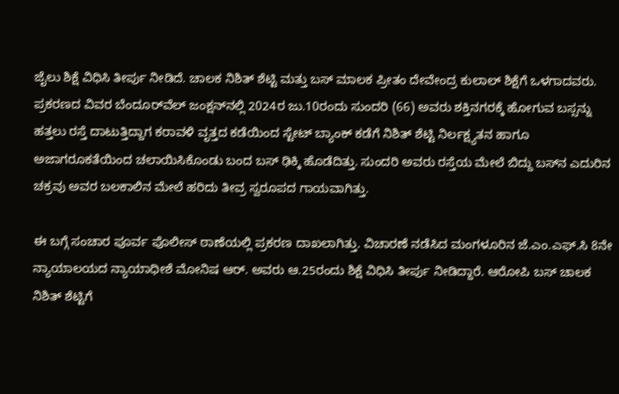ಜೈಲು ಶಿಕ್ಷೆ ವಿಧಿಸಿ ತೀರ್ಪು ನೀಡಿದೆ. ಚಾಲಕ ನಿಶಿತ್ ಶೆಟ್ಟಿ ಮತ್ತು ಬಸ್ ಮಾಲಕ ಪ್ರೀತಂ ದೇವೇಂದ್ರ ಕುಲಾಲ್ ಶಿಕ್ಷೆಗೆ ಒಳಗಾದವರು. ಪ್ರಕರಣದ ವಿವರ ಬೆಂದೂರ್‌ವೆಲ್ ಜಂಕ್ಷನ್‌ನಲ್ಲಿ 2024ರ ಜು.10ರಂದು ಸುಂದರಿ (66) ಅವರು ಶಕ್ತಿನಗರಕ್ಕೆ ಹೋಗುವ ಬಸ್ಸನ್ನು ಹತ್ತಲು ರಸ್ತೆ ದಾಟುತ್ತಿದ್ದಾಗ ಕರಾವಳಿ ವೃತ್ತದ ಕಡೆಯಿಂದ ಸ್ಟೇಟ್ ಬ್ಯಾಂಕ್ ಕಡೆಗೆ ನಿಶಿತ್ ಶೆಟ್ಟಿ ನಿರ್ಲಕ್ಷ್ಯತನ ಹಾಗೂ ಅಜಾಗರೂಕತೆಯಿಂದ ಚಲಾಯಿಸಿಕೊಂಡು ಬಂದ ಬಸ್ ಢಿಕ್ಕಿ ಹೊಡೆದಿತ್ತು. ಸುಂದರಿ ಅವರು ರಸ್ತೆಯ ಮೇಲೆ ಬಿದ್ದು ಬಸ್‌ನ ಎದುರಿನ ಚಕ್ರವು ಅವರ ಬಲಕಾಲಿನ ಮೇಲೆ ಹರಿದು ತೀವ್ರ ಸ್ವರೂಪದ ಗಾಯವಾಗಿತ್ತು.

ಈ ಬಗ್ಗೆ ಸಂಚಾರ ಪೂರ್ವ ಪೊಲೀಸ್ ಠಾಣೆಯಲ್ಲಿ ಪ್ರಕರಣ ದಾಖಲಾಗಿತ್ತು. ವಿಚಾರಣೆ ನಡೆಸಿದ ಮಂಗಳೂರಿನ ಜೆ.ಎಂ.ಎಫ್.ಸಿ 8ನೇ ನ್ಯಾಯಾಲಯದ ನ್ಯಾಯಾಧೀಶೆ ಮೋನಿಷ ಆರ್. ಅವರು ಆ.25ರಂದು ಶಿಕ್ಷೆ ವಿಧಿಸಿ ತೀರ್ಪು ನೀಡಿದ್ದಾರೆ. ಆರೋಪಿ ಬಸ್ ಚಾಲಕ ನಿಶಿತ್ ಶೆಟ್ಟಿಗೆ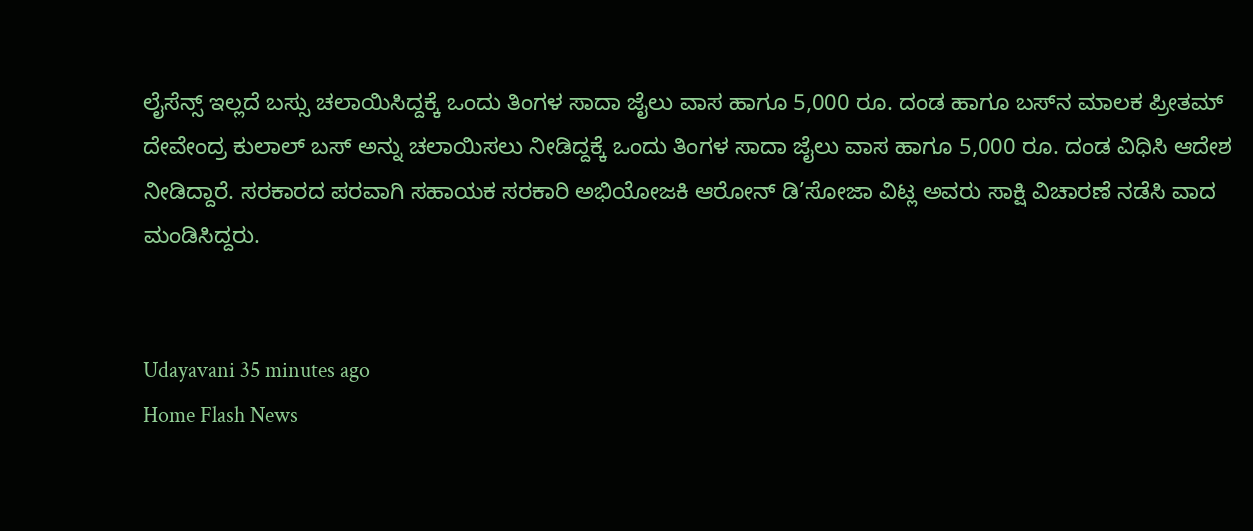ಲೈಸೆನ್ಸ್ ಇಲ್ಲದೆ ಬಸ್ಸು ಚಲಾಯಿಸಿದ್ದಕ್ಕೆ ಒಂದು ತಿಂಗಳ ಸಾದಾ ಜೈಲು ವಾಸ ಹಾಗೂ 5,000 ರೂ. ದಂಡ ಹಾಗೂ ಬಸ್‌ನ ಮಾಲಕ ಪ್ರೀತಮ್ ದೇವೇಂದ್ರ ಕುಲಾಲ್ ಬಸ್ ಅನ್ನು ಚಲಾಯಿಸಲು ನೀಡಿದ್ದಕ್ಕೆ ಒಂದು ತಿಂಗಳ ಸಾದಾ ಜೈಲು ವಾಸ ಹಾಗೂ 5,000 ರೂ. ದಂಡ ವಿಧಿಸಿ ಆದೇಶ ನೀಡಿದ್ದಾರೆ. ಸರಕಾರದ ಪರವಾಗಿ ಸಹಾಯಕ ಸರಕಾರಿ ಅಭಿಯೋಜಕಿ ಆರೋನ್ ಡಿ’ಸೋಜಾ ವಿಟ್ಲ ಅವರು ಸಾಕ್ಷಿ ವಿಚಾರಣೆ ನಡೆಸಿ ವಾದ ಮಂಡಿಸಿದ್ದರು.


Udayavani 35 minutes ago
Home Flash News